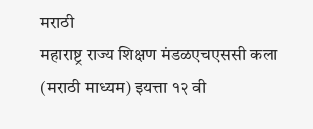मराठी
महाराष्ट्र राज्य शिक्षण मंडळएचएससी कला (मराठी माध्यम) इयत्ता १२ वी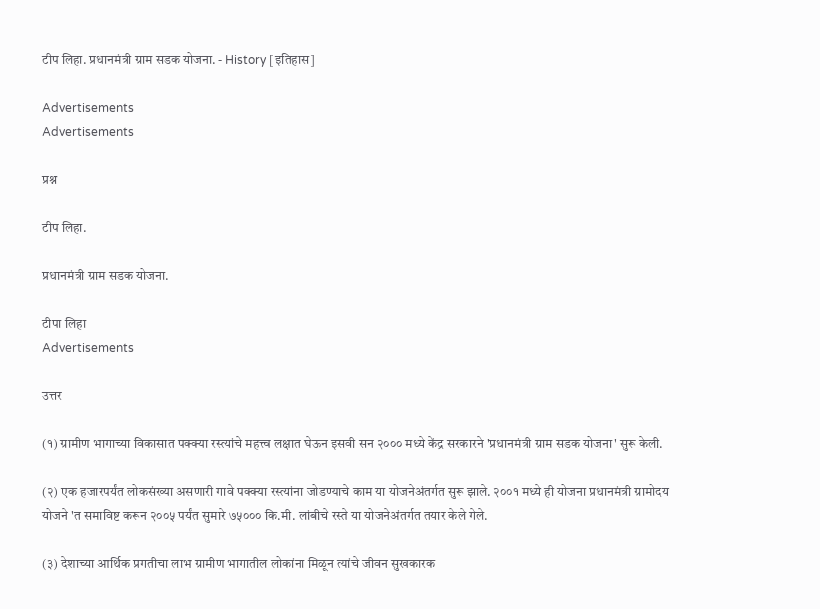टीप लिहा. प्रधानमंत्री ग्राम सडक योजना. - History [इतिहास]

Advertisements
Advertisements

प्रश्न

टीप लिहा.

प्रधानमंत्री ग्राम सडक योजना.

टीपा लिहा
Advertisements

उत्तर

(१) ग्रामीण भागाच्या विकासात पक्क्या रस्त्यांचे महत्त्व लक्षात घेऊन इसवी सन २००० मध्ये केंद्र सरकारने 'प्रधानमंत्री ग्राम सडक योजना' सुरू केली.

(२) एक हजारपर्यंत लोकसंख्या असणारी गावे पक्क्या रस्त्यांना जोडण्याचे काम या योजनेअंतर्गत सुरू झाले. २००१ मध्ये ही योजना प्रधानमंत्री ग्रामोदय योजने 'त समाविष्ट करून २००५ पर्यंत सुमारे ७५००० कि.मी. लांबीचे रस्ते या योजनेअंतर्गत तयार केले गेले.

(३) देशाच्या आर्थिक प्रगतीचा लाभ ग्रामीण भागातील लोकांना मिळून त्यांचे जीवन सुखकारक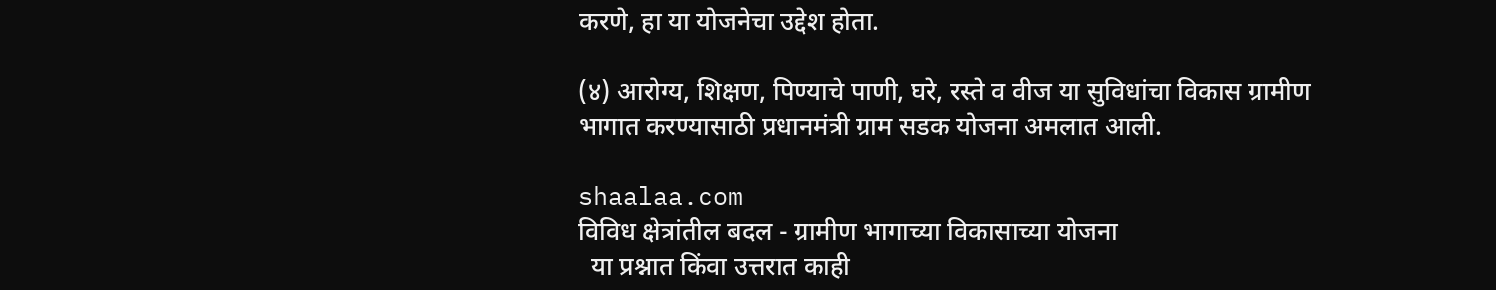करणे, हा या योजनेचा उद्देश होता.

(४) आरोग्य, शिक्षण, पिण्याचे पाणी, घरे, रस्ते व वीज या सुविधांचा विकास ग्रामीण भागात करण्यासाठी प्रधानमंत्री ग्राम सडक योजना अमलात आली.

shaalaa.com
विविध क्षेत्रांतील बदल - ग्रामीण भागाच्या विकासाच्या योजना
  या प्रश्नात किंवा उत्तरात काही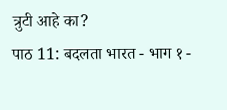त्रुटी आहे का?
पाठ 11: बदलता भारत - भाग १ -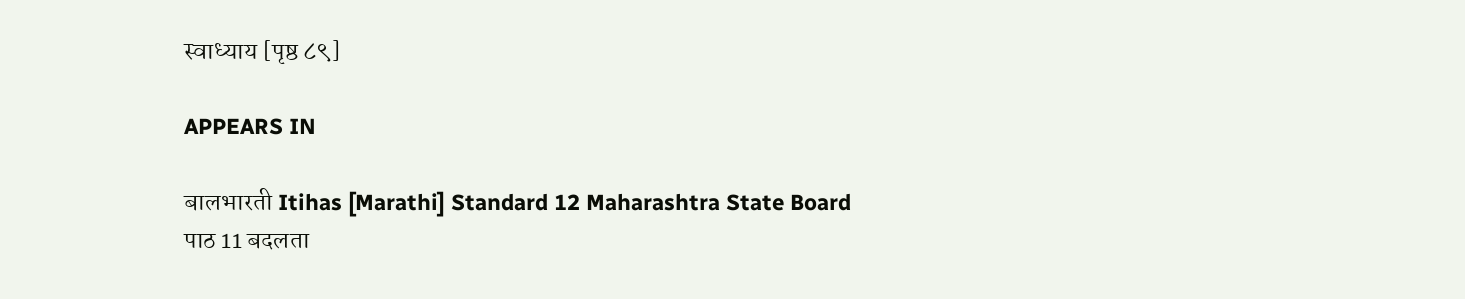स्वाध्याय [पृष्ठ ८९]

APPEARS IN

बालभारती Itihas [Marathi] Standard 12 Maharashtra State Board
पाठ 11 बदलता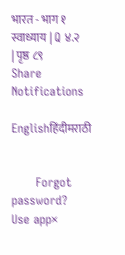भारत - भाग १
स्वाध्याय | Q ४.२ | पृष्ठ ८९
Share
Notifications

Englishहिंदीमराठी


      Forgot password?
Use app×